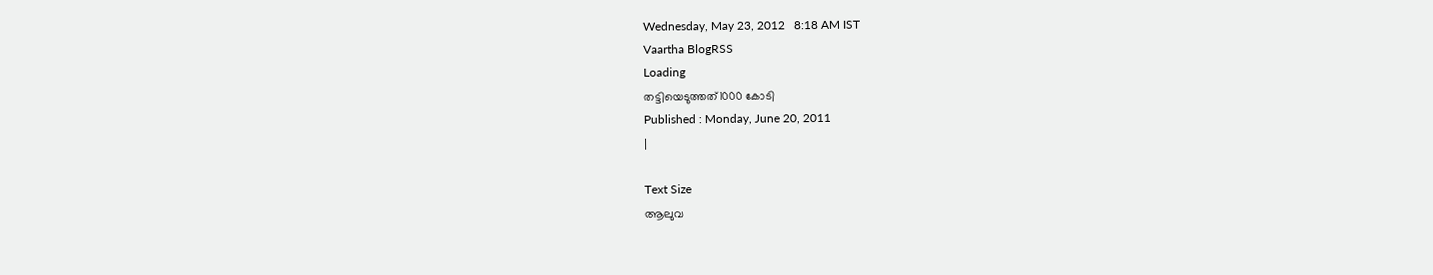Wednesday, May 23, 2012   8:18 AM IST
Vaartha BlogRSS
Loading
തട്ടിയെടുത്തത്1000 കോടി
Published : Monday, June 20, 2011
|

Text Size
ആലുവ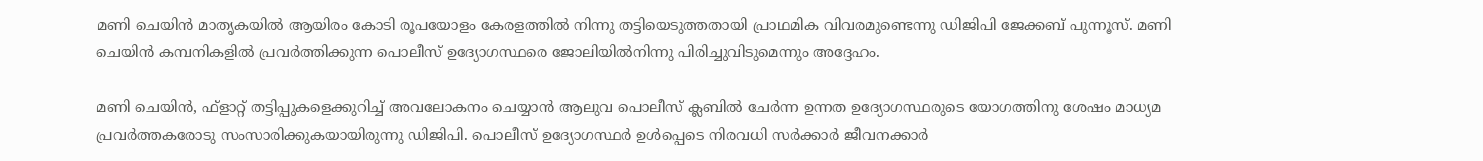മണി ചെയിന്‍ മാതൃകയില്‍ ആയിരം കോടി രൂപയോളം കേരളത്തില്‍ നിന്നു തട്ടിയെടുത്തതായി പ്രാഥമിക വിവരമുണ്ടെന്നു ഡിജിപി ജേക്കബ് പുന്നൂസ്. മണി ചെയിന്‍ കമ്പനികളില്‍ പ്രവര്‍ത്തിക്കുന്ന പൊലീസ് ഉദ്യോഗസ്ഥരെ ജോലിയില്‍നിന്നു പിരിച്ചുവിടുമെന്നും അദ്ദേഹം.

മണി ചെയിന്‍, ഫ്ളാറ്റ് തട്ടിപ്പുകളെക്കുറിച്ച് അവലോകനം ചെയ്യാന്‍ ആലുവ പൊലീസ് ക്ലബില്‍ ചേര്‍ന്ന ഉന്നത ഉദ്യോഗസ്ഥരുടെ യോഗത്തിനു ശേഷം മാധ്യമ പ്രവര്‍ത്തകരോടു സംസാരിക്കുകയായിരുന്നു ഡിജിപി. പൊലീസ് ഉദ്യോഗസ്ഥര്‍ ഉള്‍പ്പെടെ നിരവധി സര്‍ക്കാര്‍ ജീവനക്കാര്‍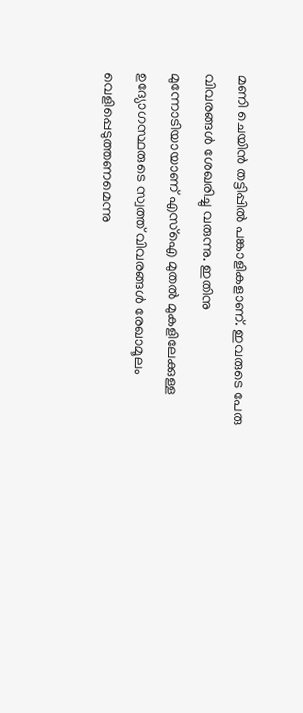മണി ചെയിന്‍ തട്ടിപ്പില്‍ പങ്കാളികളാണ്. ഇവരുടെ പേരു വിവരങ്ങള്‍ ശേഖരിച്ചു വരുന്നു. ഇതിനു മുന്നോടിയായാണ് എസ്ഐ മുതല്‍ മുകളിലേക്കുള്ള ഉദ്യോഗസ്ഥരുടെ സ്വത്ത് വിവരങ്ങള്‍ രേഖാമൂലം വെളിപ്പെടുത്തണമെന്നു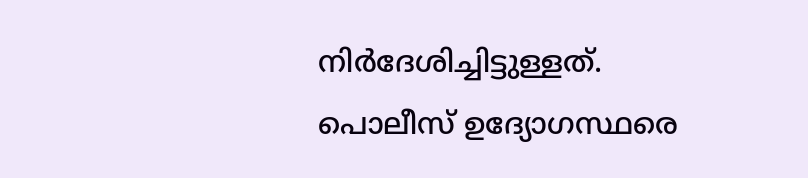നിര്‍ദേശിച്ചിട്ടുള്ളത്. പൊലീസ് ഉദ്യോഗസ്ഥരെ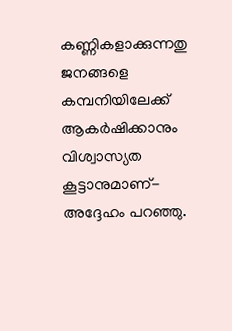കണ്ണികളാക്കുന്നതു ജനങ്ങളെ കമ്പനിയിലേക്ക് ആകര്‍ഷിക്കാനും വിശ്വാസ്യത കൂട്ടാനുമാണ്- അദ്ദേഹം പറഞ്ഞു.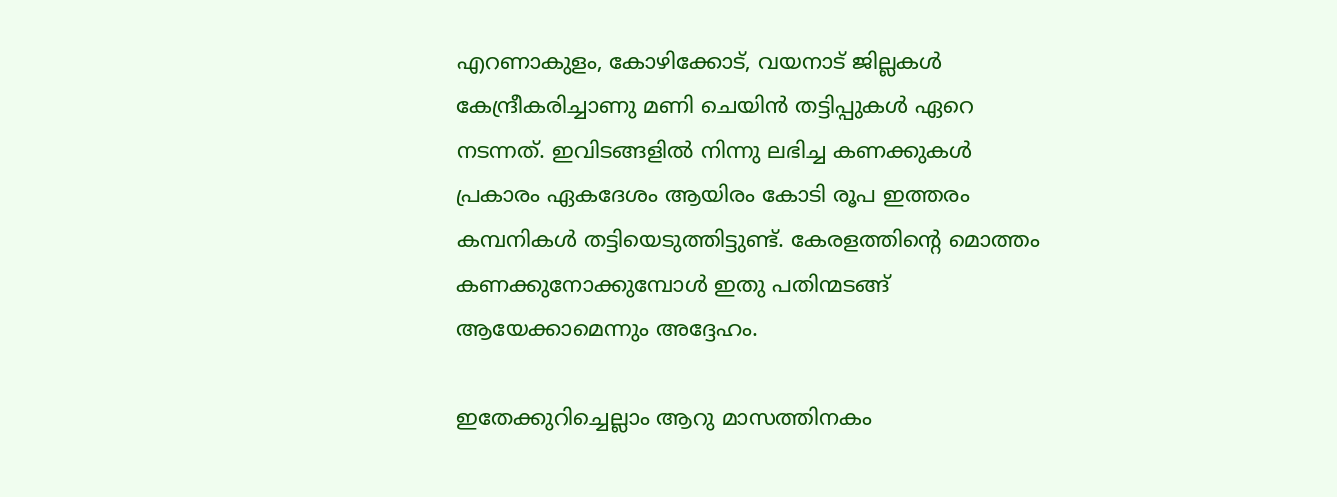എറണാകുളം, കോഴിക്കോട്, വയനാട് ജില്ലകള്‍ കേന്ദ്രീകരിച്ചാണു മണി ചെയിന്‍ തട്ടിപ്പുകള്‍ ഏറെ നടന്നത്. ഇവിടങ്ങളില്‍ നിന്നു ലഭിച്ച കണക്കുകള്‍ പ്രകാരം ഏകദേശം ആയിരം കോടി രൂപ ഇത്തരം കമ്പനികള്‍ തട്ടിയെടുത്തിട്ടുണ്ട്. കേരളത്തിന്‍റെ മൊത്തം കണക്കുനോക്കുമ്പോള്‍ ഇതു പതിന്മടങ്ങ് ആയേക്കാമെന്നും അദ്ദേഹം.

ഇതേക്കുറിച്ചെല്ലാം ആറു മാസത്തിനകം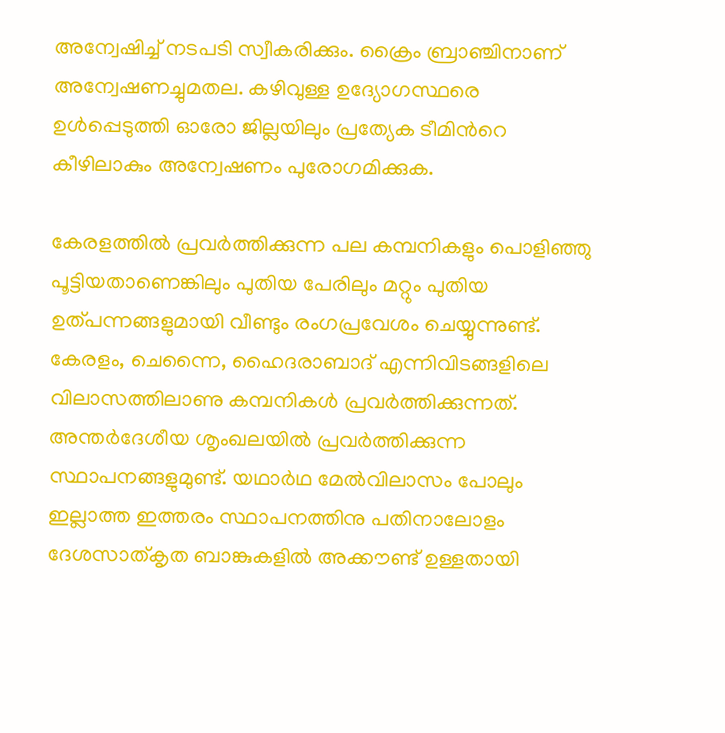അന്വേഷിച്ച് നടപടി സ്വീകരിക്കും. ക്രൈം ബ്രാഞ്ചിനാണ് അന്വേഷണച്ചുമതല. കഴിവുള്ള ഉദ്യോഗസ്ഥരെ ഉള്‍പ്പെടുത്തി ഓരോ ജില്ലയിലും പ്രത്യേക ടീമിന്‍റെ കീഴിലാകും അന്വേഷണം പുരോഗമിക്കുക.

കേരളത്തില്‍ പ്രവര്‍ത്തിക്കുന്ന പല കമ്പനികളും പൊളിഞ്ഞു പൂട്ടിയതാണെങ്കിലും പുതിയ പേരിലും മറ്റും പുതിയ ഉത്പന്നങ്ങളുമായി വീണ്ടും രംഗപ്രവേശം ചെയ്യുന്നുണ്ട്. കേരളം, ചെന്നൈ, ഹൈദരാബാദ് എന്നിവിടങ്ങളിലെ വിലാസത്തിലാണു കമ്പനികള്‍ പ്രവര്‍ത്തിക്കുന്നത്. അന്തര്‍ദേശീയ ശൃംഖലയില്‍ പ്രവര്‍ത്തിക്കുന്ന സ്ഥാപനങ്ങളുമുണ്ട്. യഥാര്‍ഥ മേല്‍വിലാസം പോലും ഇല്ലാത്ത ഇത്തരം സ്ഥാപനത്തിനു പതിനാലോളം ദേശസാത്കൃത ബാങ്കുകളില്‍ അക്കൗണ്ട് ഉള്ളതായി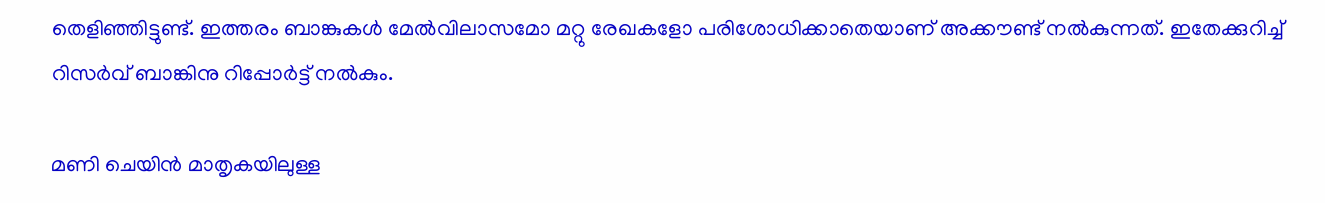തെളിഞ്ഞിട്ടുണ്ട്. ഇത്തരം ബാങ്കുകള്‍ മേല്‍വിലാസമോ മറ്റു രേഖകളോ പരിശോധിക്കാതെയാണ് അക്കൗണ്ട് നല്‍കുന്നത്. ഇതേക്കുറിച്ച് റിസര്‍വ് ബാങ്കിനു റിപ്പോര്‍ട്ട് നല്‍കും.

മണി ചെയിന്‍ മാതൃകയിലുള്ള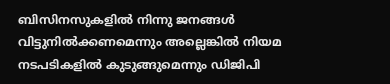ബിസിനസുകളില്‍ നിന്നു ജനങ്ങള്‍ വിട്ടുനില്‍ക്കണമെന്നും അല്ലെങ്കില്‍ നിയമ നടപടികളില്‍ കുടുങ്ങുമെന്നും ഡിജിപി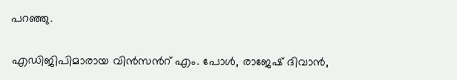പറഞ്ഞു.

എഡിജിപിമാരായ വിന്‍സന്‍റ് എം. പോള്‍, രാജേഷ് ദിവാന്‍,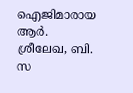ഐജിമാരായ ആര്‍. ശ്രീലേഖ, ബി. സ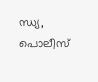ന്ധ്യ, പൊലീസ്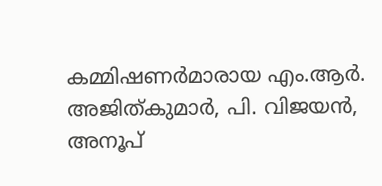കമ്മിഷണര്‍മാരായ എം.ആര്‍. അജിത്കുമാര്‍, പി. വിജയന്‍, അനൂപ്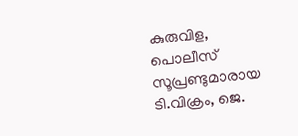കുരുവിള, പൊലീസ് സൂപ്രണ്ടുമാരായ ടി.വിക്രം, ജെ.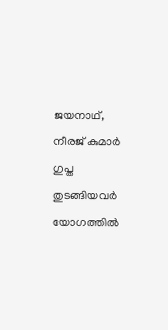ജയനാഥ്, നീരജ് കുമാര്‍ ഗുപ്ത തുടങ്ങിയവര്‍ യോഗത്തില്‍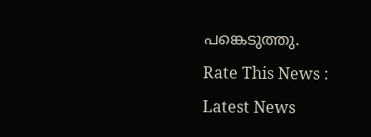പങ്കെടുത്തു.
Rate This News :
Latest News